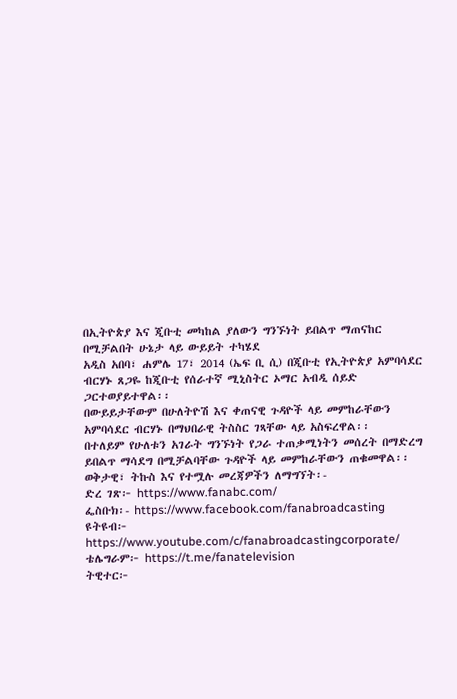በኢትዮጵያ እና ጂቡቲ መካከል ያለውን ግንኙነት ይበልጥ ማጠናከር በሚቻልበት ሁኔታ ላይ ውይይት ተካሄደ
አዲስ አበባ፣ ሐምሌ 17፣ 2014 (ኤፍ ቢ ሲ) በጂቡቲ የኢትዮጵያ አምባሳደር ብርሃኑ ጸጋዬ ከጂቡቲ የሰራተኛ ሚኒስትር ኦማር አብዲ ሰይድ ጋርተወያይተዋል፡፡
በውይይታቸውም በሁለትዮሽ እና ቀጠናዊ ጉዳዮች ላይ መምከራቸውን አምባሳደር ብርሃኑ በማህበራዊ ትስስር ገጻቸው ላይ አስፍረዋል፡፡
በተለይም የሁለቱን አገራት ግንኙነት የጋራ ተጠቃሚነትን መሰረት በማድረግ ይበልጥ ማሳደግ በሚቻልባቸው ጉዳዮች ላይ መምከራቸውን ጠቁመዋል፡፡
ወቅታዊ፣ ትኩስ እና የተሟሉ መረጃዎችን ለማግኘት፡-
ድረ ገጽ፦ https://www.fanabc.com/
ፌስቡክ፡- https://www.facebook.com/fanabroadcasting
ዩትዩብ፦ https://www.youtube.com/c/fanabroadcastingcorporate/
ቴሌግራም፦ https://t.me/fanatelevision
ትዊተር፦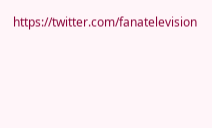https://twitter.com/fanatelevision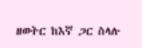ዘወትር ከእኛ ጋር ስላሉ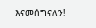እናመሰግናለን!